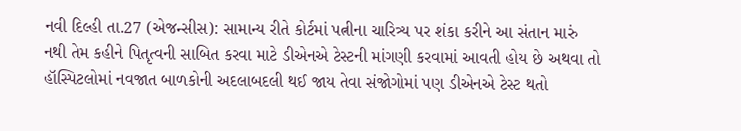નવી દિલ્હી તા.27 (એજન્સીસ): સામાન્ય રીતે કોર્ટમાં પત્નીના ચારિત્ર્ય પર શંકા કરીને આ સંતાન મારું નથી તેમ કહીને પિતૃત્વની સાબિત કરવા માટે ડીએનએ ટેસ્ટની માંગણી કરવામાં આવતી હોય છે અથવા તો હૉસ્પિટલોમાં નવજાત બાળકોની અદલાબદલી થઈ જાય તેવા સંજોગોમાં પણ ડીએનએ ટેસ્ટ થતો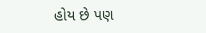હોય છે પણ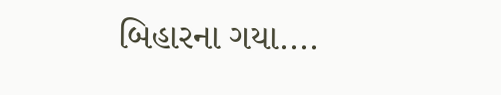બિહારના ગયા....